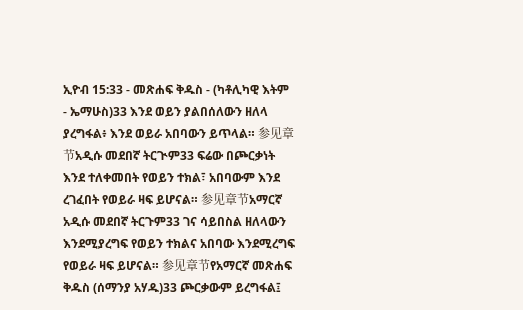ኢዮብ 15:33 - መጽሐፍ ቅዱስ - (ካቶሊካዊ እትም - ኤማሁስ)33 እንደ ወይን ያልበሰለውን ዘለላ ያረግፋል፥ እንደ ወይራ አበባውን ይጥላል። 参见章节አዲሱ መደበኛ ትርጒም33 ፍሬው በጮርቃነት እንደ ተለቀመበት የወይን ተክል፣ አበባውም እንደ ረገፈበት የወይራ ዛፍ ይሆናል። 参见章节አማርኛ አዲሱ መደበኛ ትርጉም33 ገና ሳይበስል ዘለላውን እንደሚያረግፍ የወይን ተክልና አበባው እንደሚረግፍ የወይራ ዛፍ ይሆናል። 参见章节የአማርኛ መጽሐፍ ቅዱስ (ሰማንያ አሃዱ)33 ጮርቃውም ይረግፋል፤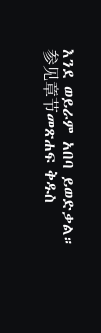እንደ ወይራም አበባ ይወድቃል። 参见章节መጽሐፍ ቅዱስ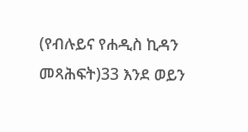(የብሉይና የሐዲስ ኪዳን መጻሕፍት)33 እንደ ወይን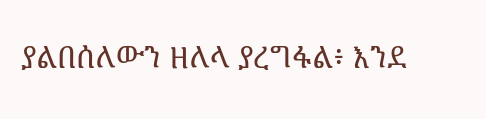ያልበሰለውን ዘለላ ያረግፋል፥ እንደ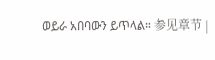ወይራ አበባውን ይጥላል። 参见章节 |